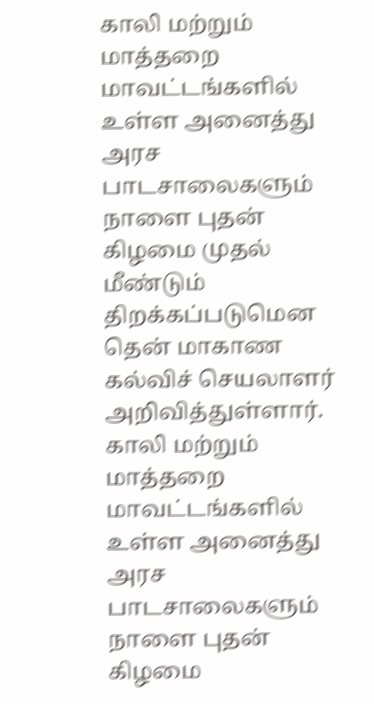காலி மற்றும் மாத்தறை மாவட்டங்களில் உள்ள அனைத்து அரச பாடசாலைகளும் நாளை புதன் கிழமை முதல் மீண்டும் திறக்கப்படுமென தென் மாகாண கல்விச் செயலாளர் அறிவித்துள்ளார்.
காலி மற்றும் மாத்தறை மாவட்டங்களில் உள்ள அனைத்து அரச பாடசாலைகளும் நாளை புதன் கிழமை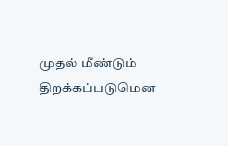முதல் மீண்டும் திறக்கப்படுமென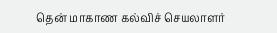தென் மாகாண கல்விச் செயலாளர்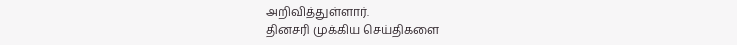அறிவித்துள்ளார்.
தினசரி முக்கிய செய்திகளை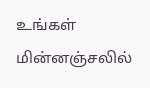உங்கள் மின்னஞ்சலில்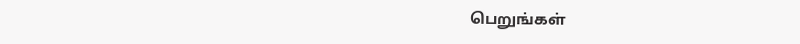பெறுங்கள்